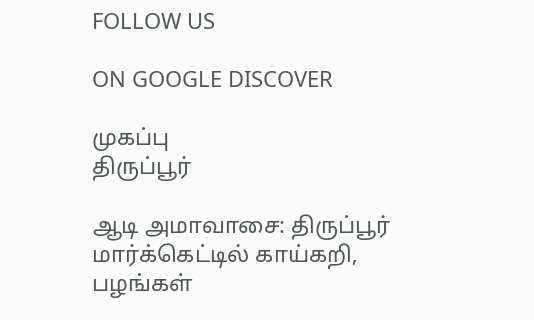FOLLOW US

ON GOOGLE DISCOVER

முகப்பு
திருப்பூர்

ஆடி அமாவாசை: திருப்பூர் மார்க்கெட்டில் காய்கறி, பழங்கள்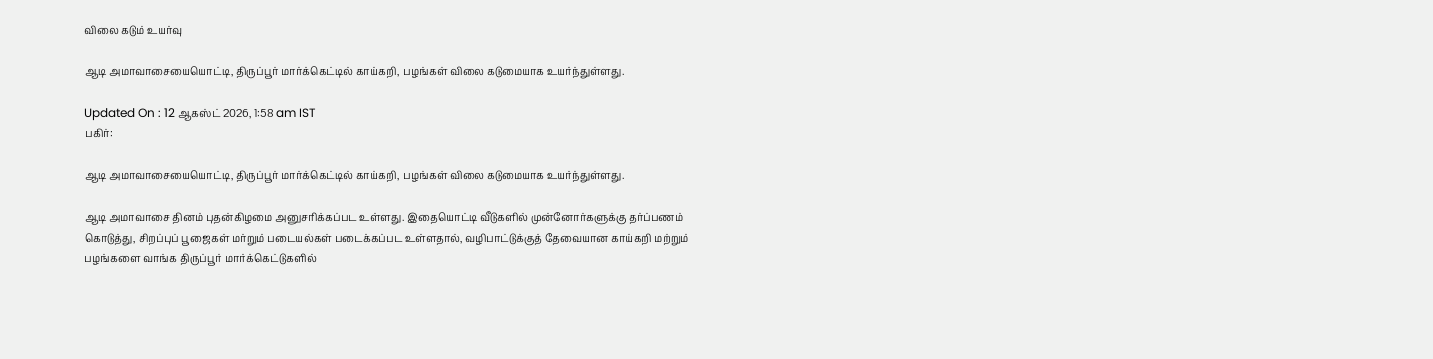விலை கடும் உயர்வு

ஆடி அமாவாசையையொட்டி, திருப்பூர் மார்க்கெட்டில் காய்கறி, பழங்கள் விலை கடுமையாக உயர்ந்துள்ளது.

Updated On : 12 ஆகஸ்ட் 2026, 1:58 am IST
பகிர்:

ஆடி அமாவாசையையொட்டி, திருப்பூர் மார்க்கெட்டில் காய்கறி, பழங்கள் விலை கடுமையாக உயர்ந்துள்ளது.

ஆடி அமாவாசை தினம் புதன்கிழமை அனுசரிக்கப்பட உள்ளது. இதையொட்டி வீடுகளில் முன்னோர்களுக்கு தர்ப்பணம் கொடுத்து, சிறப்புப் பூஜைகள் மர்றும் படையல்கள் படைக்கப்பட உள்ளதால், வழிபாட்டுக்குத் தேவையான காய்கறி மற்றும் பழங்களை வாங்க திருப்பூர் மார்க்கெட்டுகளில்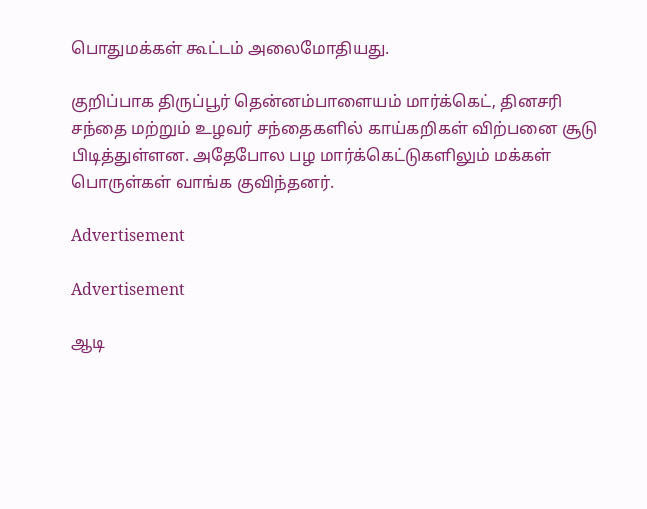பொதுமக்கள் கூட்டம் அலைமோதியது.

குறிப்பாக திருப்பூர் தென்னம்பாளையம் மார்க்கெட், தினசரி சந்தை மற்றும் உழவர் சந்தைகளில் காய்கறிகள் விற்பனை சூடு பிடித்துள்ளன. அதேபோல பழ மார்க்கெட்டுகளிலும் மக்கள் பொருள்கள் வாங்க குவிந்தனர்.

Advertisement

Advertisement

ஆடி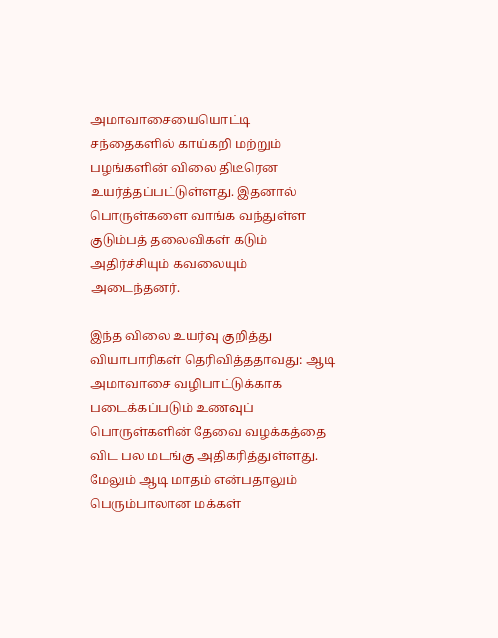அமாவாசையையொட்டி சந்தைகளில் காய்கறி மற்றும் பழங்களின் விலை திடீரென உயர்த்தப்பட்டுள்ளது. இதனால் பொருள்களை வாங்க வந்துள்ள குடும்பத் தலைவிகள் கடும் அதிர்ச்சியும் கவலையும் அடைந்தனர்.

இந்த விலை உயர்வு குறித்து வியாபாரிகள் தெரிவித்ததாவது: ஆடி அமாவாசை வழிபாட்டுக்காக படைக்கப்படும் உணவுப் பொருள்களின் தேவை வழக்கத்தை விட பல மடங்கு அதிகரித்துள்ளது. மேலும் ஆடி மாதம் என்பதாலும் பெரும்பாலான மக்கள்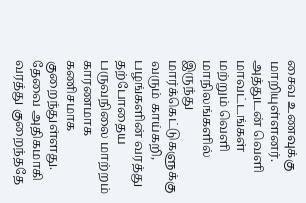சைவ உணவுக்கு மாறியுள்ளனர். அத்துடன் வெளி மாவட்டங்கள் மற்றும் வெளி மாநிலங்களில் இருந்து மார்க்கெட்டுகளுக்கு வரும் காய்கறி, பழங்களின் வரத்து தற்போதைய பருவநிலை மாற்றம் காரணமாக கணிசமாக குறைந்துள்ளது. தேவை அதிகமாகி வரத்து குறைந்ததே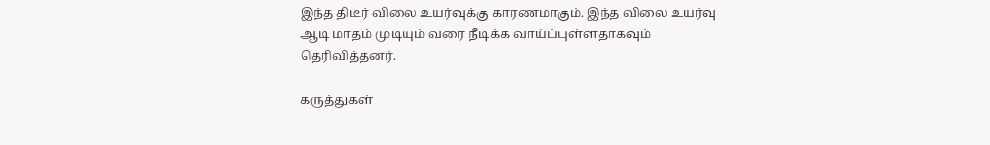இந்த திடீர் விலை உயர்வுக்கு காரணமாகும். இந்த விலை உயர்வு ஆடி மாதம் முடியும் வரை நீடிக்க வாய்ப்புள்ளதாகவும் தெரிவித்தனர்.

கருத்துகள்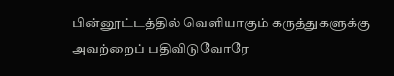பின்னூட்டத்தில் வெளியாகும் கருத்துகளுக்கு அவற்றைப் பதிவிடுவோரே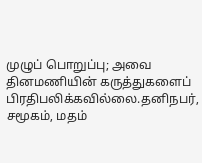முழுப் பொறுப்பு; அவை தினமணியின் கருத்துகளைப் பிரதிபலிக்கவில்லை.தனிநபர், சமூகம், மதம்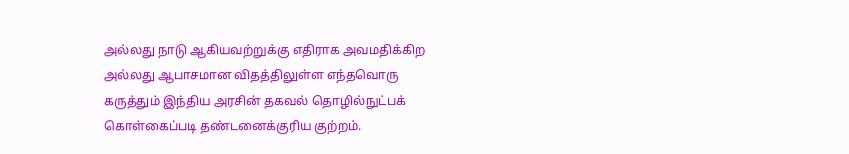அல்லது நாடு ஆகியவற்றுக்கு எதிராக அவமதிக்கிற அல்லது ஆபாசமான விதத்திலுள்ள எந்தவொரு கருத்தும் இந்திய அரசின் தகவல் தொழில்நுட்பக் கொள்கைப்படி தண்டனைக்குரிய குற்றம்.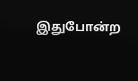இதுபோன்ற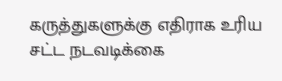கருத்துகளுக்கு எதிராக உரிய சட்ட நடவடிக்கை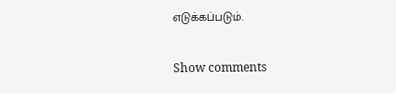எடுக்கப்படும்.

Show comments